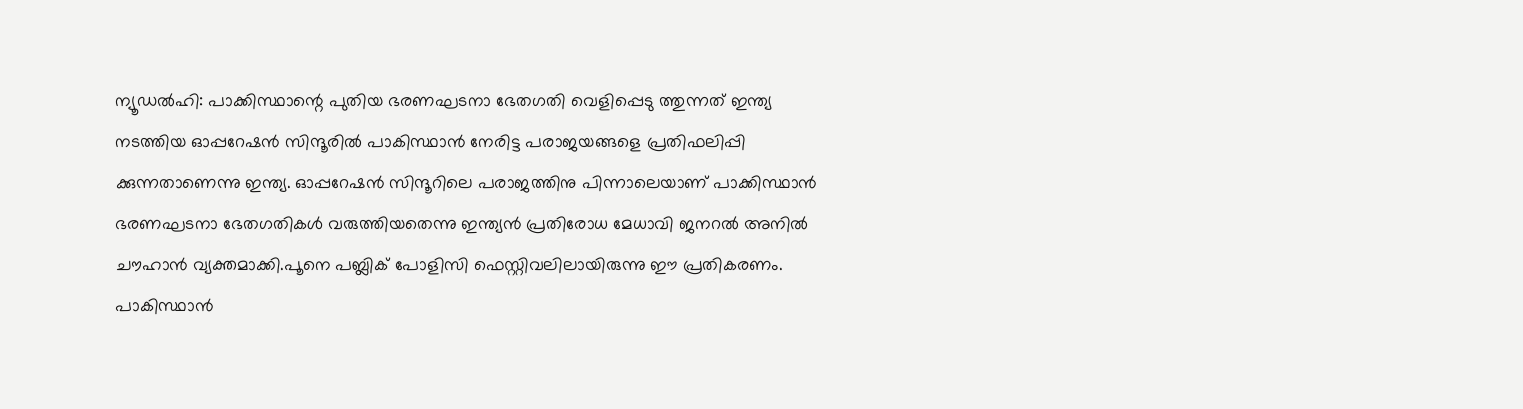ന്യൂഡൽഹി: പാക്കിസ്ഥാന്റെ പുതിയ ഭരണഘടനാ ഭേതഗതി വെളിപ്പെടു ത്തുന്നത് ഇന്ത്യ നടത്തിയ ഓപ്പറേഷൻ സിന്ദൂരിൽ പാകിസ്ഥാൻ നേരിട്ട പരാജയങ്ങളെ പ്രതിഫലിപ്പി ക്കുന്നതാണെന്നു ഇന്ത്യ. ഓപ്പറേഷൻ സിന്ദൂറിലെ പരാജത്തിനു പിന്നാലെയാണ് പാക്കിസ്ഥാൻ ഭരണഘടനാ ഭേതഗതികൾ വരുത്തിയതെന്നു ഇന്ത്യൻ പ്രതിരോധ മേധാവി ജനറൽ അനിൽ ചൗഹാൻ വ്യക്തമാക്കി.പൂനെ പബ്ലിക് പോളിസി ഫെസ്റ്റിവലിലായിരുന്നു ഈ പ്രതികരണം.
പാകിസ്ഥാൻ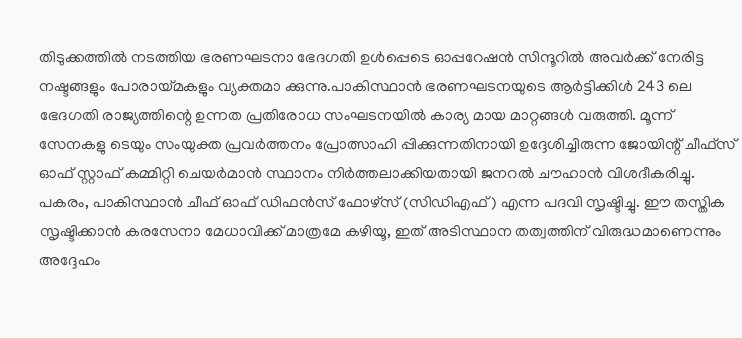തിടുക്കത്തിൽ നടത്തിയ ഭരണഘടനാ ഭേദഗതി ഉൾപ്പെടെ ഓപ്പറേഷൻ സിന്ദൂറിൽ അവർക്ക് നേരിട്ട നഷ്ടങ്ങളും പോരായ്മകളും വ്യക്തമാ ക്കുന്നു.പാകിസ്ഥാൻ ഭരണഘടനയുടെ ആർട്ടിക്കിൾ 243 ലെ ഭേദഗതി രാജ്യത്തിന്റെ ഉന്നത പ്രതിരോധ സംഘടനയിൽ കാര്യ മായ മാറ്റങ്ങൾ വരുത്തി. മൂന്ന് സേനകളു ടെയും സംയുക്ത പ്രവർത്തനം പ്രോത്സാഹി പ്പിക്കുന്നതിനായി ഉദ്ദേശിച്ചിരുന്ന ജോയിന്റ് ചീഫ്സ് ഓഫ് സ്റ്റാഫ് കമ്മിറ്റി ചെയർമാൻ സ്ഥാനം നിർത്തലാക്കിയതായി ജനറൽ ചൗഹാൻ വിശദീകരിച്ചു.
പകരം, പാകിസ്ഥാൻ ചീഫ് ഓഫ് ഡിഫൻസ് ഫോഴ്സ് (സിഡിഎഫ്) എന്ന പദവി സൃഷ്ടിച്ചു. ഈ തസ്തിക സൃഷ്ടിക്കാൻ കരസേനാ മേധാവിക്ക് മാത്രമേ കഴിയൂ, ഇത് അടിസ്ഥാന തത്വത്തിന് വിരുദ്ധമാണെന്നും അദ്ദേഹം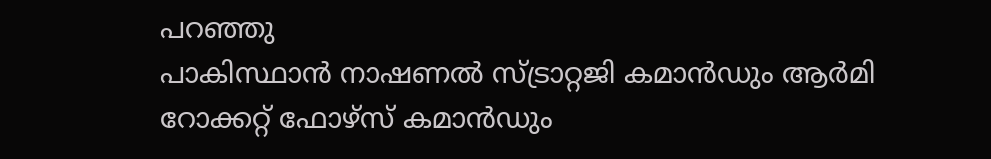പറഞ്ഞു
പാകിസ്ഥാൻ നാഷണൽ സ്ട്രാറ്റജി കമാൻഡും ആർമി റോക്കറ്റ് ഫോഴ്സ് കമാൻഡും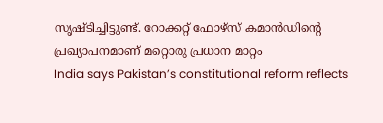സൃഷ്ടിച്ചിട്ടുണ്ട്. റോക്കറ്റ് ഫോഴ്സ് കമാൻഡിന്റെ പ്രഖ്യാപനമാണ് മറ്റൊരു പ്രധാന മാറ്റം
India says Pakistan’s constitutional reform reflects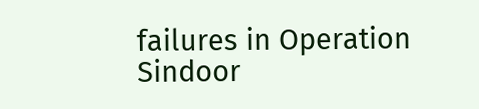failures in Operation Sindoor